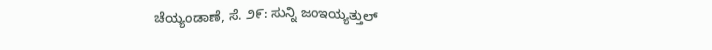ಚೆಯ್ಯಂಡಾಣೆ, ಸೆ. ೨೯: ಸುನ್ನಿ ಜಂಇಯ್ಯತ್ತುಲ್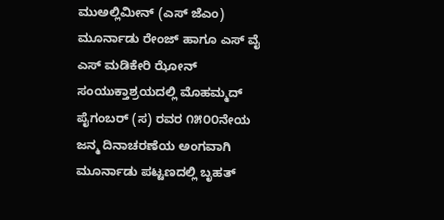ಮುಅಲ್ಲಿಮೀನ್ (ಎಸ್ ಜೆಎಂ) ಮೂರ್ನಾಡು ರೇಂಜ್ ಹಾಗೂ ಎಸ್ ವೈ ಎಸ್ ಮಡಿಕೇರಿ ಝೋನ್ ಸಂಯುಕ್ತಾಶ್ರಯದಲ್ಲಿ ಮೊಹಮ್ಮದ್ ಪೈಗಂಬರ್ (ಸ) ರವರ ೧೫೦೦ನೇಯ ಜನ್ಮ ದಿನಾಚರಣೆಯ ಅಂಗವಾಗಿ ಮೂರ್ನಾಡು ಪಟ್ಟಣದಲ್ಲಿ ಬೃಹತ್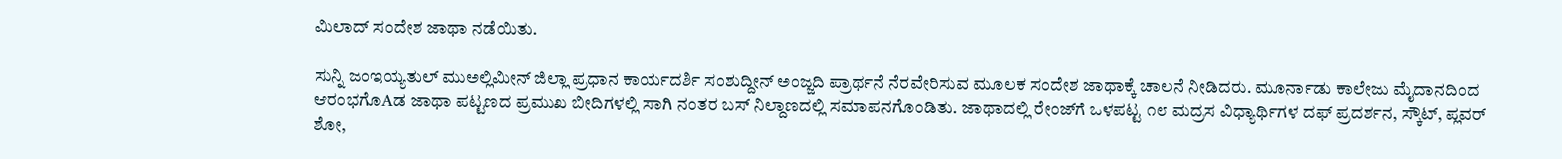ಮಿಲಾದ್ ಸಂದೇಶ ಜಾಥಾ ನಡೆಯಿತು.

ಸುನ್ನಿ ಜಂಇಯ್ಯತುಲ್ ಮುಅಲ್ಲಿಮೀನ್ ಜಿಲ್ಲಾ ಪ್ರಧಾನ ಕಾರ್ಯದರ್ಶಿ ಸಂಶುದ್ದೀನ್ ಅಂಜ್ಜದಿ ಪ್ರಾರ್ಥನೆ ನೆರವೇರಿಸುವ ಮೂಲಕ ಸಂದೇಶ ಜಾಥಾಕ್ಕೆ ಚಾಲನೆ ನೀಡಿದರು. ಮೂರ್ನಾಡು ಕಾಲೇಜು ಮೈದಾನದಿಂದ ಆರಂಭಗೊAಡ ಜಾಥಾ ಪಟ್ಟಣದ ಪ್ರಮುಖ ಬೀದಿಗಳಲ್ಲಿ ಸಾಗಿ ನಂತರ ಬಸ್ ನಿಲ್ದಾಣದಲ್ಲಿ ಸಮಾಪನಗೊಂಡಿತು. ಜಾಥಾದಲ್ಲಿ ರೇಂಜ್‌ಗೆ ಒಳಪಟ್ಟ ೧೮ ಮದ್ರಸ ವಿಧ್ಯಾರ್ಥಿಗಳ ದಫ್ ಪ್ರದರ್ಶನ, ಸ್ಕೌಟ್, ಪ್ಲವರ್ ಶೋ,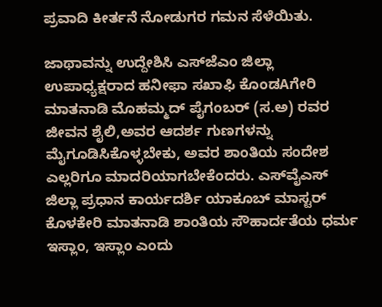ಪ್ರವಾದಿ ಕೀರ್ತನೆ ನೋಡುಗರ ಗಮನ ಸೆಳೆಯಿತು.

ಜಾಥಾವನ್ನು ಉದ್ದೇಶಿಸಿ ಎಸ್‌ಜೆಎಂ ಜಿಲ್ಲಾ ಉಪಾಧ್ಯಕ್ಷರಾದ ಹನೀಫಾ ಸಖಾಫಿ ಕೊಂಡAಗೇರಿ ಮಾತನಾಡಿ ಮೊಹಮ್ಮದ್ ಪೈಗಂಬರ್ (ಸ.ಅ) ರವರ ಜೀವನ ಶೈಲಿ,ಅವರ ಆದರ್ಶ ಗುಣಗಳನ್ನು ಮೈಗೂಡಿಸಿಕೊಳ್ಳಬೇಕು, ಅವರ ಶಾಂತಿಯ ಸಂದೇಶ ಎಲ್ಲರಿಗೂ ಮಾದರಿಯಾಗಬೇಕೆಂದರು. ಎಸ್‌ವೈಎಸ್ ಜಿಲ್ಲಾ ಪ್ರಧಾನ ಕಾರ್ಯದರ್ಶಿ ಯಾಕೂಬ್ ಮಾಸ್ಟರ್ ಕೊಳಕೇರಿ ಮಾತನಾಡಿ ಶಾಂತಿಯ ಸೌಹಾರ್ದತೆಯ ಧರ್ಮ ಇಸ್ಲಾಂ, ಇಸ್ಲಾಂ ಎಂದು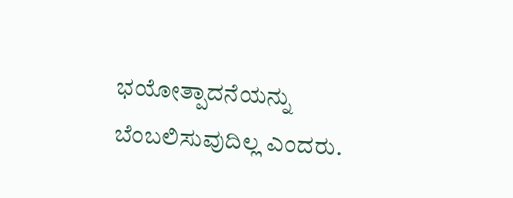ಭಯೋತ್ಪಾದನೆಯನ್ನು ಬೆಂಬಲಿಸುವುದಿಲ್ಲ ಎಂದರು.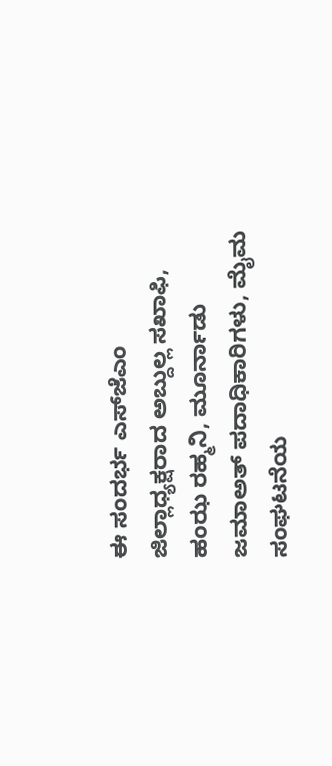ಈ ಸಂದರ್ಭ ಎಸ್‌ಜೆಎಂ ಜಿಲ್ಲಾಧ್ಯಕ್ಷರಾದ ಅಬ್ದುಲ್ಲ ಸಖಾಫಿ, ಹಂಝ ರಹ್ಮನಿ, ಮೂರ್ನಾಡು ಜಮಾಅತ್ ಪದಾಧಿಕಾರಿಗಳು, ಮೈಮ ಸಂಘಟನೆಯ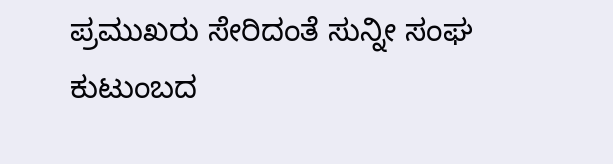ಪ್ರಮುಖರು ಸೇರಿದಂತೆ ಸುನ್ನೀ ಸಂಘ ಕುಟುಂಬದ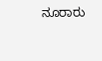ನೂರಾರು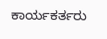ಕಾರ್ಯಕರ್ತರು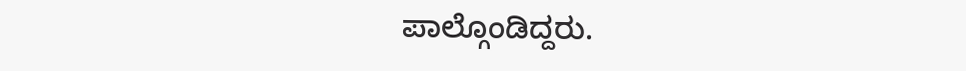ಪಾಲ್ಗೊಂಡಿದ್ದರು.